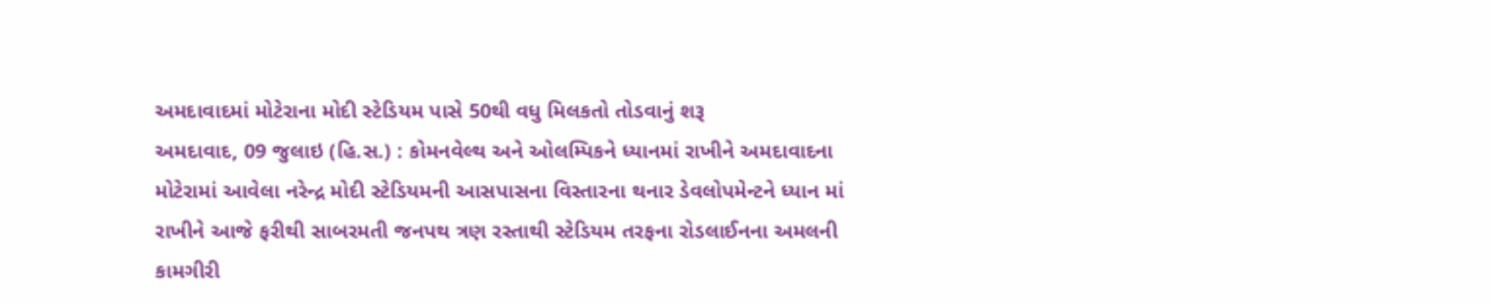અમદાવાદમાં મોટેરાના મોદી સ્ટેડિયમ પાસે 50થી વધુ મિલકતો તોડવાનું શરૂ
અમદાવાદ, 09 જુલાઇ (હિ.સ.) : કોમનવેલ્થ અને ઓલમ્પિકને ધ્યાનમાં રાખીને અમદાવાદના મોટેરામાં આવેલા નરેન્દ્ર મોદી સ્ટેડિયમની આસપાસના વિસ્તારના થનાર ડેવલોપમેન્ટને ધ્યાન માં રાખીને આજે ફરીથી સાબરમતી જનપથ ત્રણ રસ્તાથી સ્ટેડિયમ તરફના રોડલાઈનના અમલની કામગીરી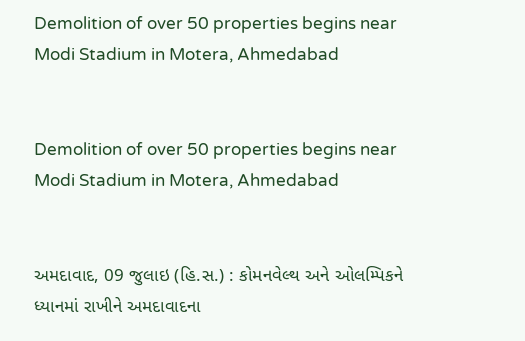Demolition of over 50 properties begins near Modi Stadium in Motera, Ahmedabad


Demolition of over 50 properties begins near Modi Stadium in Motera, Ahmedabad


અમદાવાદ, 09 જુલાઇ (હિ.સ.) : કોમનવેલ્થ અને ઓલમ્પિકને ધ્યાનમાં રાખીને અમદાવાદના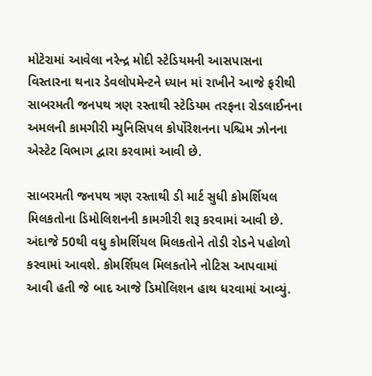મોટેરામાં આવેલા નરેન્દ્ર મોદી સ્ટેડિયમની આસપાસના વિસ્તારના થનાર ડેવલોપમેન્ટને ધ્યાન માં રાખીને આજે ફરીથી સાબરમતી જનપથ ત્રણ રસ્તાથી સ્ટેડિયમ તરફના રોડલાઈનના અમલની કામગીરી મ્યુનિસિપલ કોર્પોરેશનના પશ્ચિમ ઝોનના એસ્ટેટ વિભાગ દ્વારા કરવામાં આવી છે.

સાબરમતી જનપથ ત્રણ રસ્તાથી ડી માર્ટ સુધી કોમર્શિયલ મિલકતોના ડિમોલિશનની કામગીરી શરૂ કરવામાં આવી છે. અંદાજે 50થી વધુ કોમર્શિયલ મિલકતોને તોડી રોડને પહોળો કરવામાં આવશે. કોમર્શિયલ મિલકતોને નોટિસ આપવામાં આવી હતી જે બાદ આજે ડિમોલિશન હાથ ધરવામાં આવ્યું.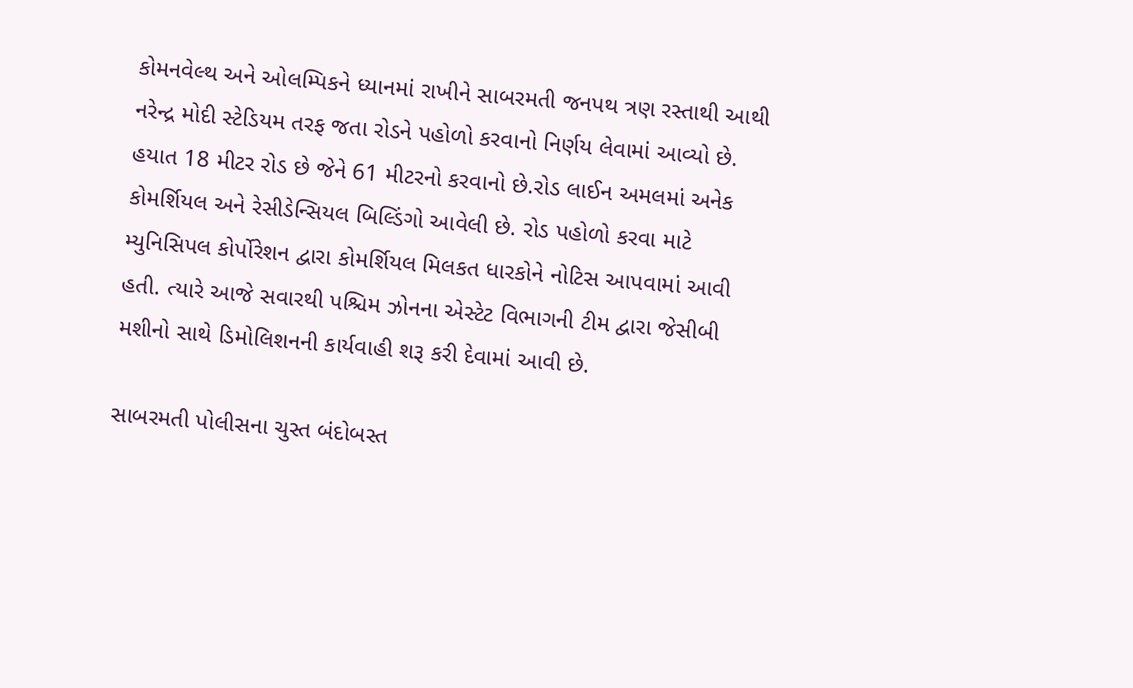કોમનવેલ્થ અને ઓલમ્પિકને ધ્યાનમાં રાખીને સાબરમતી જનપથ ત્રણ રસ્તાથી આથી નરેન્દ્ર મોદી સ્ટેડિયમ તરફ જતા રોડને પહોળો કરવાનો નિર્ણય લેવામાં આવ્યો છે. હયાત 18 મીટર રોડ છે જેને 61 મીટરનો કરવાનો છે.રોડ લાઈન અમલમાં અનેક કોમર્શિયલ અને રેસીડેન્સિયલ બિલ્ડિંગો આવેલી છે. રોડ પહોળો કરવા માટે મ્યુનિસિપલ કોર્પોરેશન દ્વારા કોમર્શિયલ મિલકત ધારકોને નોટિસ આપવામાં આવી હતી. ત્યારે આજે સવારથી પશ્ચિમ ઝોનના એસ્ટેટ વિભાગની ટીમ દ્વારા જેસીબી મશીનો સાથે ડિમોલિશનની કાર્યવાહી શરૂ કરી દેવામાં આવી છે.

સાબરમતી પોલીસના ચુસ્ત બંદોબસ્ત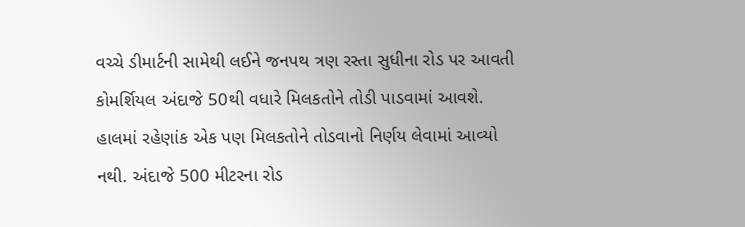વચ્ચે ડીમાર્ટની સામેથી લઈને જનપથ ત્રણ રસ્તા સુધીના રોડ પર આવતી કોમર્શિયલ અંદાજે 50થી વધારે મિલકતોને તોડી પાડવામાં આવશે. હાલમાં રહેણાંક એક પણ મિલકતોને તોડવાનો નિર્ણય લેવામાં આવ્યો નથી. અંદાજે 500 મીટરના રોડ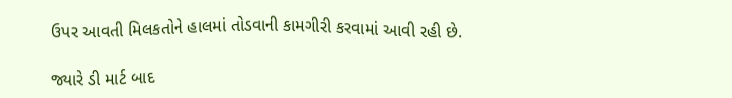ઉપર આવતી મિલકતોને હાલમાં તોડવાની કામગીરી કરવામાં આવી રહી છે.

જ્યારે ડી માર્ટ બાદ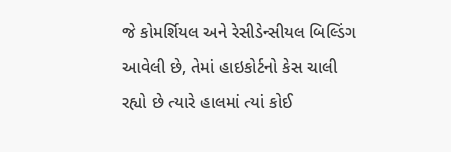જે કોમર્શિયલ અને રેસીડેન્સીયલ બિલ્ડિંગ આવેલી છે, તેમાં હાઇકોર્ટનો કેસ ચાલી રહ્યો છે ત્યારે હાલમાં ત્યાં કોઈ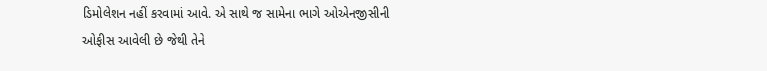ડિમોલેશન નહીં કરવામાં આવે. એ સાથે જ સામેના ભાગે ઓએનજીસીની ઓફીસ આવેલી છે જેથી તેને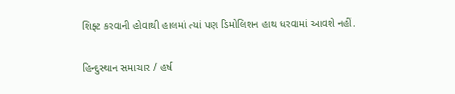શિફ્ટ કરવાની હોવાથી હાલમાં ત્યાં પણ ડિમોલિશન હાથ ધરવામાં આવશે નહીં.

હિન્દુસ્થાન સમાચાર / હર્ષ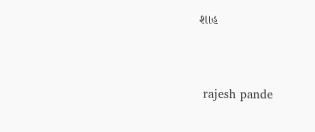શાહ


 rajesh pande